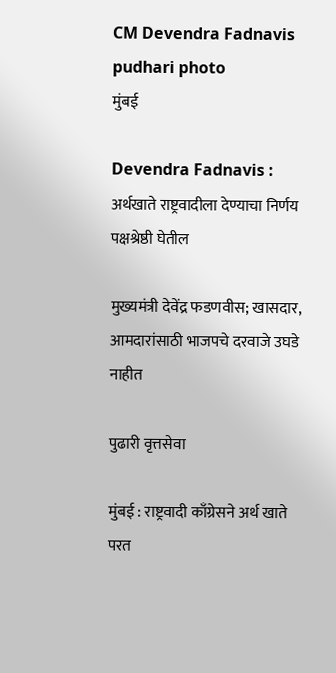CM Devendra Fadnavis pudhari photo
मुंबई

Devendra Fadnavis : अर्थखाते राष्ट्रवादीला देण्याचा निर्णय पक्षश्रेष्ठी घेतील

मुख्यमंत्री देवेंद्र फडणवीस; खासदार, आमदारांसाठी भाजपचे दरवाजे उघडे नाहीत

पुढारी वृत्तसेवा

मुंबई : राष्ट्रवादी काँग्रेसने अर्थ खाते परत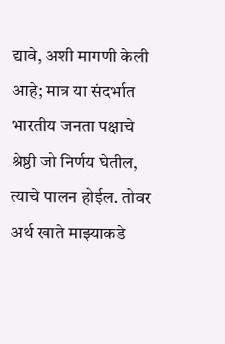द्यावे, अशी मागणी केली आहे; मात्र या संदर्भात भारतीय जनता पक्षाचे श्रेष्ठी जो निर्णय घेतील, त्याचे पालन होईल. तोवर अर्थ खाते माझ्याकडे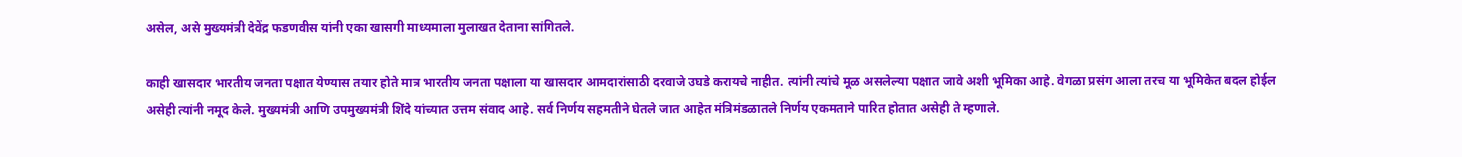असेल, असे मुख्यमंत्री देवेंद्र फडणवीस यांनी एका खासगी माध्यमाला मुलाखत देताना सांगितले.

काही खासदार भारतीय जनता पक्षात येण्यास तयार होते मात्र भारतीय जनता पक्षाला या खासदार आमदारांसाठी दरवाजे उघडे करायचे नाहीत. त्यांनी त्यांचे मूळ असलेल्या पक्षात जावे अशी भूमिका आहे. वेगळा प्रसंग आला तरच या भूमिकेत बदल होईल असेही त्यांनी नमूद केले. मुख्यमंत्री आणि उपमुख्यमंत्री शिंदे यांच्यात उत्तम संवाद आहे. सर्व निर्णय सहमतीने घेतले जात आहेत मंत्रिमंडळातले निर्णय एकमताने पारित होतात असेही ते म्हणाले.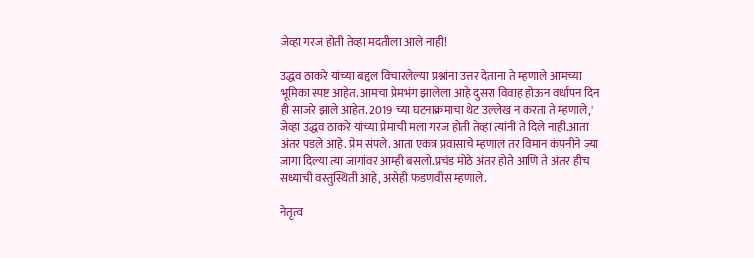जेव्हा गरज होती तेव्हा मदतीला आले नाही!

उद्धव ठाकरे यांच्या बद्दल विचारलेल्या प्रश्नांना उत्तर देताना ते म्हणाले आमच्या भूमिका स्पष्ट आहेत. आमचा प्रेमभंग झालेला आहे दुसरा विवाह होऊन वर्धापन दिन ही साजरे झाले आहेत. 2019 च्या घटनाक्रमाचा थेट उल्लेख न करता ते म्हणाले,' जेव्हा उद्धव ठाकरे यांच्या प्रेमाची मला गरज होती तेव्हा त्यांनी ते दिले नाही.आता अंतर पडले आहे. प्रेम संपले. आता एकत्र प्रवासाचे म्हणाल तर विमान कंपनीने ज्या जागा दिल्या त्या जागांवर आम्ही बसलो.प्रचंड मोठे अंतर होते आणि ते अंतर हीच सध्याची वस्तुस्थिती आहे, असेही फडणवीस म्हणाले.

नेतृत्व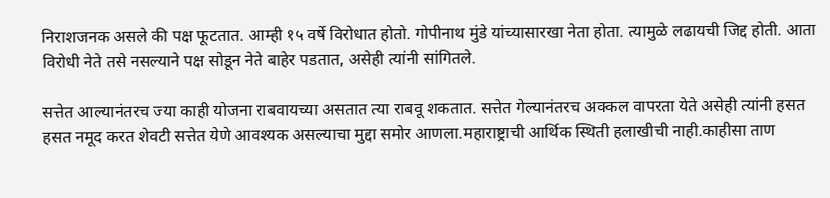निराशजनक असले की पक्ष फूटतात. आम्ही १५ वर्षे विरोधात होतो. गोपीनाथ मुंडे यांच्यासारखा नेता होता. त्यामुळे लढायची जिद्द होती. आता विरोधी नेते तसे नसल्याने पक्ष सोडून नेते बाहेर पडतात, असेही त्यांनी सांगितले.

सत्तेत आल्यानंतरच ज्या काही योजना राबवायच्या असतात त्या राबवू शकतात. सत्तेत गेल्यानंतरच अक्कल वापरता येते असेही त्यांनी हसत हसत नमूद करत शेवटी सत्तेत येणे आवश्यक असल्याचा मुद्दा समोर आणला.महाराष्ट्राची आर्थिक स्थिती हलाखीची नाही.काहीसा ताण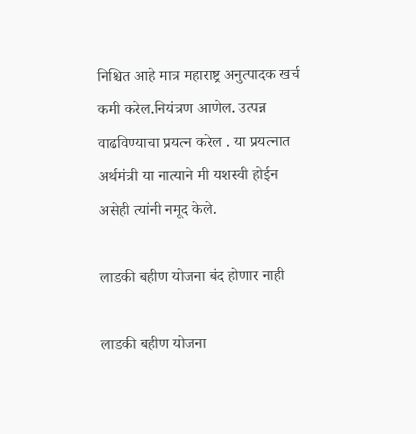निश्चित आहे मात्र महाराष्ट्र अनुत्पादक खर्च कमी करेल.नियंत्रण आणेल. उत्पन्न वाढविण्याचा प्रयत्न करेल . या प्रयत्नात अर्थमंत्री या नात्याने मी यशस्वी होईन असेही त्यांनी नमूद केले.

लाडकी बहीण योजना बंद होणार नाही

लाडकी बहीण योजना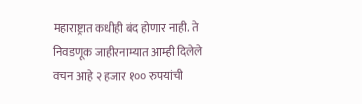महाराष्ट्रात कधीही बंद होणार नाही. ते निवडणूक जाहीरनाम्यात आम्ही दिलेले वचन आहे २ हजार १०० रुपयांची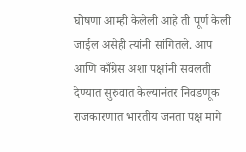घोषणा आम्ही केलेली आहे ती पूर्ण केली जाईल असेही त्यांनी सांगितले. आप आणि काँग्रेस अशा पक्षांनी सवलती देण्यात सुरुवात केल्यानंतर निवडणूक राजकारणात भारतीय जनता पक्ष मागे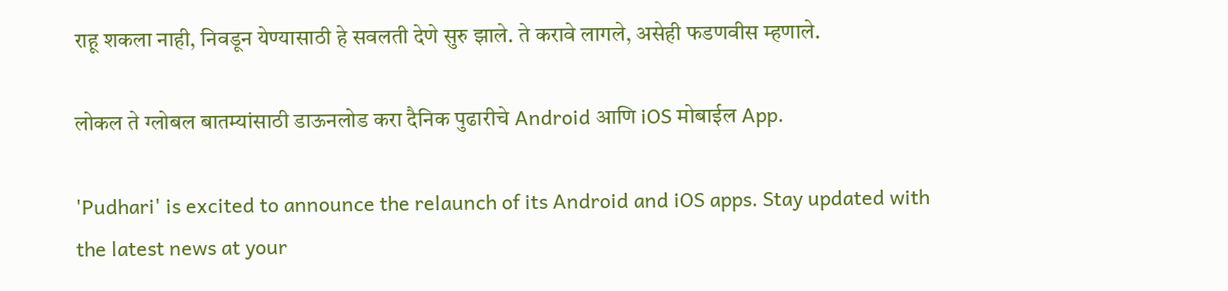राहू शकला नाही, निवडून येण्यासाठी हे सवलती देणे सुरु झाले. ते करावे लागले, असेही फडणवीस म्हणाले.

लोकल ते ग्लोबल बातम्यांसाठी डाऊनलोड करा दैनिक पुढारीचे Android आणि iOS मोबाईल App.

'Pudhari' is excited to announce the relaunch of its Android and iOS apps. Stay updated with the latest news at your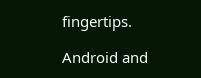fingertips.

Android and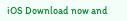iOS Download now and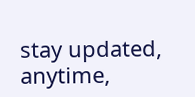stay updated, anytime,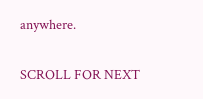anywhere.

SCROLL FOR NEXT